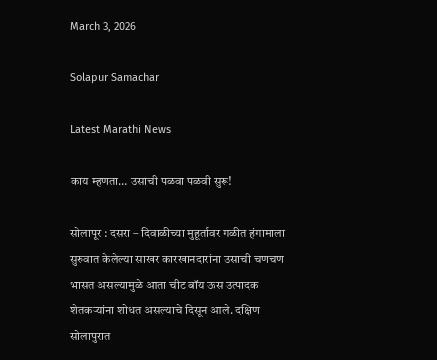March 3, 2026

Solapur Samachar

Latest Marathi News

काय म्हणता… उसाची पळवा पळवी सुरू!

सोलापूर : दसरा – दिवाळीच्या मुहूर्तावर गळीत हंगामाला सुरुवात केलेल्या साखर कारखानदारांना उसाची चणचण भासत असल्यामुळे आता चीट बॉय ऊस उत्पादक शेतकऱ्यांना शोधत असल्याचे दिसून आले. दक्षिण सोलापुरात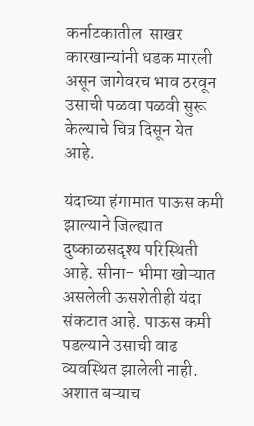कर्नाटकातील  साखर कारखान्यांनी धडक मारली असून जागेवरच भाव ठरवून उसाची पळवा पळवी सुरू केल्याचे चित्र दिसून येत आहे.

यंदाच्या हंगामात पाऊस कमी झाल्याने जिल्ह्यात दुष्काळसदृश्य परिस्थिती आहे. सीना- भीमा खोऱ्यात असलेली ऊसशेतीही यंदा संकटात आहे. पाऊस कमी पडल्याने उसाची वाढ व्यवस्थित झालेली नाही. अशात बऱ्याच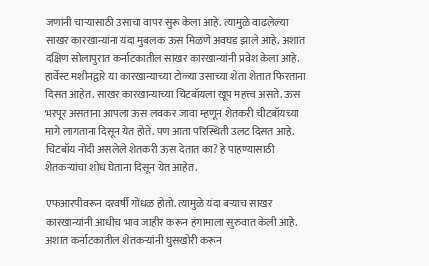जणांनी चाऱ्यासाठी उसाचा वापर सुरू केला आहे. त्यामुळे वाढलेल्या साखर कारखान्यांना यंदा मुबलक ऊस मिळणे अवघड झाले आहे. अशात दक्षिण सोलापुरात कर्नाटकातील साखर कारखान्यांनी प्रवेश केला आहे. हार्वेस्ट मशीनद्वारे या कारखान्याच्या टोळ्या उसाच्या शेता शेतात फिरताना दिसत आहेत. साखर कारखान्याच्या चिटबॉयला खूप महत्त्व असते. ऊस भरपूर असताना आपला ऊस लवकर जावा म्हणून शेतकरी चीटबॉयच्या मागे लागताना दिसून येत होते. पण आता परिस्थिती उलट दिसत आहे. चिटबॉय नोंदी असलेले शेतकरी ऊस देतात का? हे पाहण्यासाठी शेतकऱ्यांचा शोध घेताना दिसून येत आहेत.

एफआरपीवरून दरवर्षी गोंधळ होतो. त्यामुळे यंदा बऱ्याच साखर कारखान्यांनी आधीच भाव जाहीर करून हंगामाला सुरुवात केली आहे. अशात कर्नाटकातील शेतकऱ्यांनी घुसखोरी करून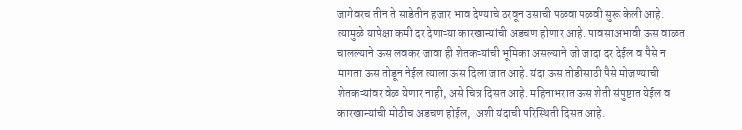जागेवरच तीन ते साडेतीन हजार भाव देण्याचे ठरवून उसाची पळवा पळवी सुरू केली आहे.  त्यामुळे यापेक्षा कमी दर देणाऱ्या कारखान्यांची अडचण होणार आहे. पावसाअभावी ऊस वाळत चालल्याने ऊस लवकर जावा ही शेतकऱ्यांची भूमिका असल्याने जो जादा दर देईल व पैसे न मागता ऊस तोडून नेईल त्याला ऊस दिला जात आहे. यंदा ऊस तोडीसाठी पैसे मोजण्याची शेतकऱ्यांवर वेळ येणार नाही, असे चित्र दिसत आहे. महिनाभरात ऊस शेती संपुष्टात येईल व कारखान्यांची मोठीच अडचण होईल,  अशी यंदाची परिस्थिती दिसत आहे.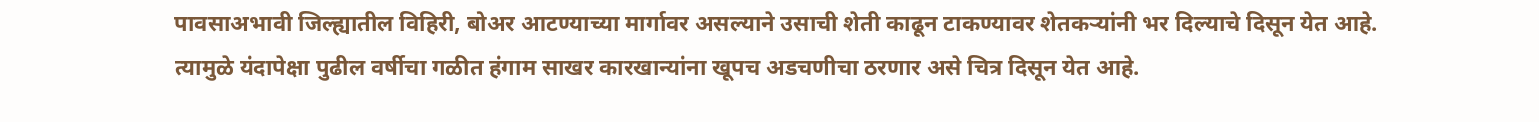पावसाअभावी जिल्ह्यातील विहिरी, बोअर आटण्याच्या मार्गावर असल्याने उसाची शेती काढून टाकण्यावर शेतकऱ्यांनी भर दिल्याचे दिसून येत आहे. त्यामुळे यंदापेक्षा पुढील वर्षीचा गळीत हंगाम साखर कारखान्यांना खूपच अडचणीचा ठरणार असे चित्र दिसून येत आहे.